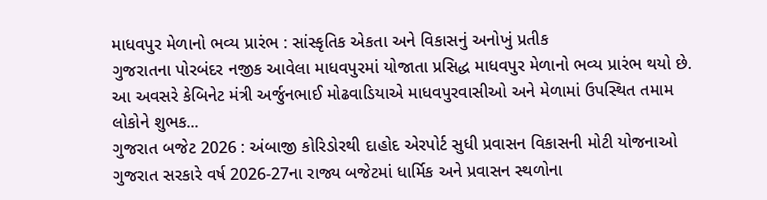માધવપુર મેળાનો ભવ્ય પ્રારંભ : સાંસ્કૃતિક એકતા અને વિકાસનું અનોખું પ્રતીક
ગુજરાતના પોરબંદર નજીક આવેલા માધવપુરમાં યોજાતા પ્રસિદ્ધ માધવપુર મેળાનો ભવ્ય પ્રારંભ થયો છે. આ અવસરે કેબિનેટ મંત્રી અર્જુનભાઈ મોઢવાડિયાએ માધવપુરવાસીઓ અને મેળામાં ઉપસ્થિત તમામ લોકોને શુભક...
ગુજરાત બજેટ 2026 : અંબાજી કોરિડોરથી દાહોદ એરપોર્ટ સુધી પ્રવાસન વિકાસની મોટી યોજનાઓ
ગુજરાત સરકારે વર્ષ 2026-27ના રાજ્ય બજેટમાં ધાર્મિક અને પ્રવાસન સ્થળોના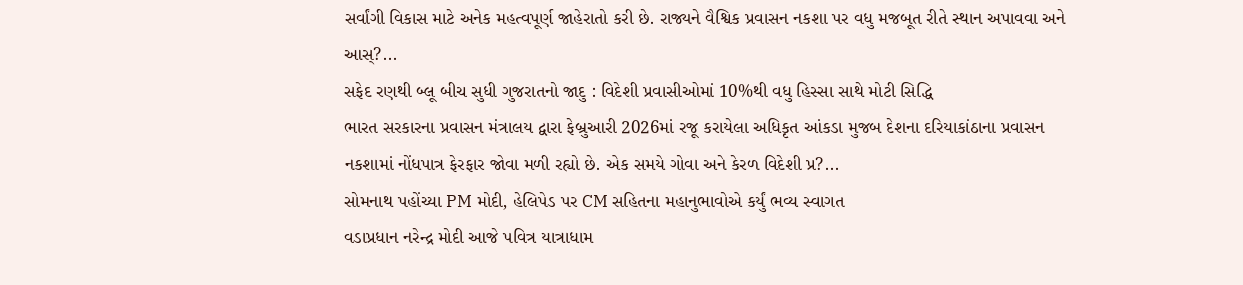સર્વાંગી વિકાસ માટે અનેક મહત્વપૂર્ણ જાહેરાતો કરી છે. રાજ્યને વૈશ્વિક પ્રવાસન નકશા પર વધુ મજબૂત રીતે સ્થાન અપાવવા અને આસ્?...
સફેદ રણથી બ્લૂ બીચ સુધી ગુજરાતનો જાદુ : વિદેશી પ્રવાસીઓમાં 10%થી વધુ હિસ્સા સાથે મોટી સિદ્ધિ
ભારત સરકારના પ્રવાસન મંત્રાલય દ્વારા ફેબ્રુઆરી 2026માં રજૂ કરાયેલા અધિકૃત આંકડા મુજબ દેશના દરિયાકાંઠાના પ્રવાસન નકશામાં નોંધપાત્ર ફેરફાર જોવા મળી રહ્યો છે. એક સમયે ગોવા અને કેરળ વિદેશી પ્ર?...
સોમનાથ પહોંચ્યા PM મોદી, હેલિપેડ પર CM સહિતના મહાનુભાવોએ કર્યું ભવ્ય સ્વાગત
વડાપ્રધાન નરેન્દ્ર મોદી આજે પવિત્ર યાત્રાધામ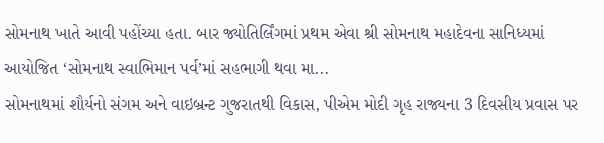સોમનાથ ખાતે આવી પહોંચ્યા હતા. બાર જ્યોતિર્લિંગમાં પ્રથમ એવા શ્રી સોમનાથ મહાદેવના સાનિધ્યમાં આયોજિત ‘સોમનાથ સ્વાભિમાન પર્વ’માં સહભાગી થવા મા...
સોમનાથમાં શૌર્યનો સંગમ અને વાઇબ્રન્ટ ગુજરાતથી વિકાસ, પીએમ મોદી ગૃહ રાજ્યના 3 દિવસીય પ્રવાસ પર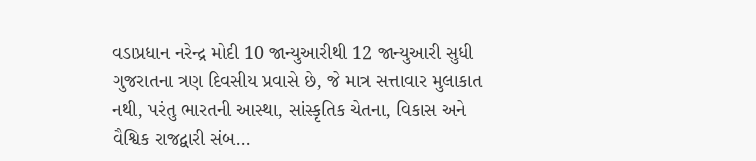વડાપ્રધાન નરેન્દ્ર મોદી 10 જાન્યુઆરીથી 12 જાન્યુઆરી સુધી ગુજરાતના ત્રણ દિવસીય પ્રવાસે છે, જે માત્ર સત્તાવાર મુલાકાત નથી, પરંતુ ભારતની આસ્થા, સાંસ્કૃતિક ચેતના, વિકાસ અને વૈશ્વિક રાજદ્વારી સંબ...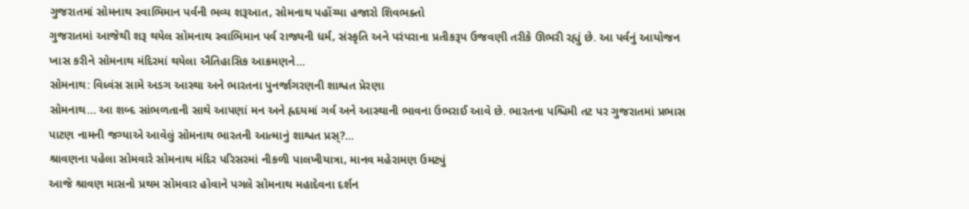ગુજરાતમાં સોમનાથ સ્વાભિમાન પર્વની ભવ્ય શરૂઆત, સોમનાથ પહોંચ્યા હજારો શિવભક્તો
ગુજરાતમાં આજેથી શરૂ થયેલ સોમનાથ સ્વાભિમાન પર્વ રાજ્યની ધર્મ, સંસ્કૃતિ અને પરંપરાના પ્રતીકરૂપ ઉજવણી તરીકે ઊભરી રહ્યું છે. આ પર્વનું આયોજન ખાસ કરીને સોમનાથ મંદિરમાં થયેલા ઐતિહાસિક આક્રમણને...
સોમનાથ: વિધ્વંસ સામે અડગ આસ્થા અને ભારતના પુનર્જાગરણની શાશ્વત પ્રેરણા
સોમનાથ… આ શબ્દ સાંભળતાની સાથે આપણાં મન અને હ્રદયમાં ગર્વ અને આસ્થાની ભાવના ઉભરાઈ આવે છે. ભારતના પશ્ચિમી તટ પર ગુજરાતમાં પ્રભાસ પાટણ નામની જગ્યાએ આવેલું સોમનાથ ભારતની આત્માનું શાશ્વત પ્રસ્?...
શ્રાવણના પહેલા સોમવારે સોમનાથ મંદિર પરિસરમાં નીકળી પાલખીયાત્રા, માનવ મહેરામણ ઉમટ્યું
આજે શ્રાવણ માસનો પ્રથમ સોમવાર હોવાને પગલે સોમનાથ મહાદેવના દર્શન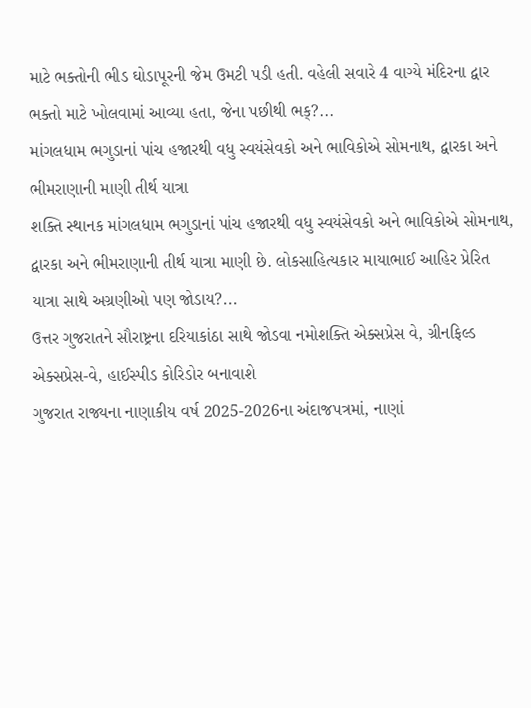માટે ભક્તોની ભીડ ઘોડાપૂરની જેમ ઉમટી પડી હતી. વહેલી સવારે 4 વાગ્યે મંદિરના દ્વાર ભક્તો માટે ખોલવામાં આવ્યા હતા, જેના પછીથી ભક્?...
માંગલધામ ભગુડાનાં પાંચ હજારથી વધુ સ્વયંસેવકો અને ભાવિકોએ સોમનાથ, દ્વારકા અને ભીમરાણાની માણી તીર્થ યાત્રા
શક્તિ સ્થાનક માંગલધામ ભગુડાનાં પાંચ હજારથી વધુ સ્વયંસેવકો અને ભાવિકોએ સોમનાથ, દ્વારકા અને ભીમરાણાની તીર્થ યાત્રા માણી છે. લોકસાહિત્યકાર માયાભાઈ આહિર પ્રેરિત યાત્રા સાથે અગ્રણીઓ પણ જોડાય?...
ઉત્તર ગુજરાતને સૌરાષ્ટ્રના દરિયાકાંઠા સાથે જોડવા નમોશક્તિ એક્સપ્રેસ વે, ગ્રીનફિલ્ડ એક્સપ્રેસ-વે, હાઈસ્પીડ કોરિડોર બનાવાશે
ગુજરાત રાજ્યના નાણાકીય વર્ષ 2025-2026ના અંદાજપત્રમાં, નાણાં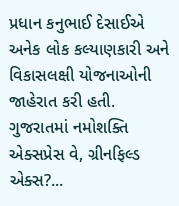પ્રધાન કનુભાઈ દેસાઈએ અનેક લોક કલ્યાણકારી અને વિકાસલક્ષી યોજનાઓની જાહેરાત કરી હતી. ગુજરાતમાં નમોશક્તિ એક્સપ્રેસ વે, ગ્રીનફિલ્ડ એક્સ?...